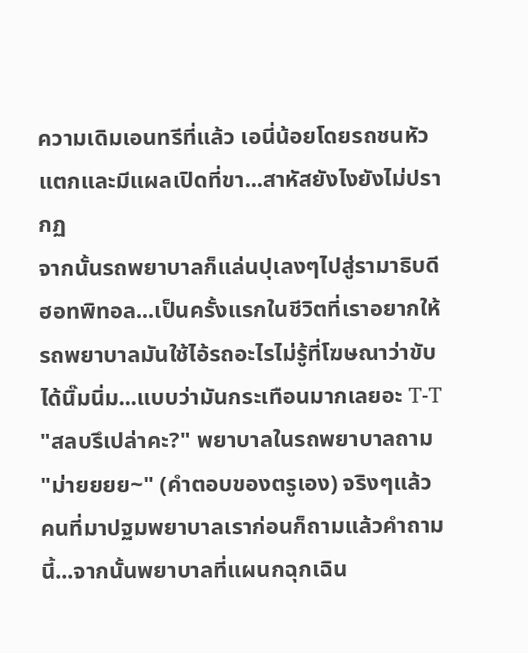ความเดิมเอนทรีที่แล้ว เอนี่น้อยโดยรถชนหัวแตกและมีแผลเปิดที่ขา...สาหัสยังไงยังไม่ปรากฏ
จากนั้นรถพยาบาลก็แล่นปุเลงๆไปสู่รามาธิบดีฮอทพิทอล...เป็นครั้งแรกในชีวิตที่เราอยากให้รถพยาบาลมันใช้ไอ้รถอะไรไม่รู้ที่โฆษณาว่าขับได้นิ๊มนิ่ม...แบบว่ามันกระเทือนมากเลยอะ T-T
"สลบรึเปล่าคะ?" พยาบาลในรถพยาบาลถาม "ม่ายยยย~" (คำตอบของตรูเอง) จริงๆแล้วคนที่มาปฐมพยาบาลเราก่อนก็ถามแล้วคำถามนี้...จากนั้นพยาบาลที่แผนกฉุกเฉิน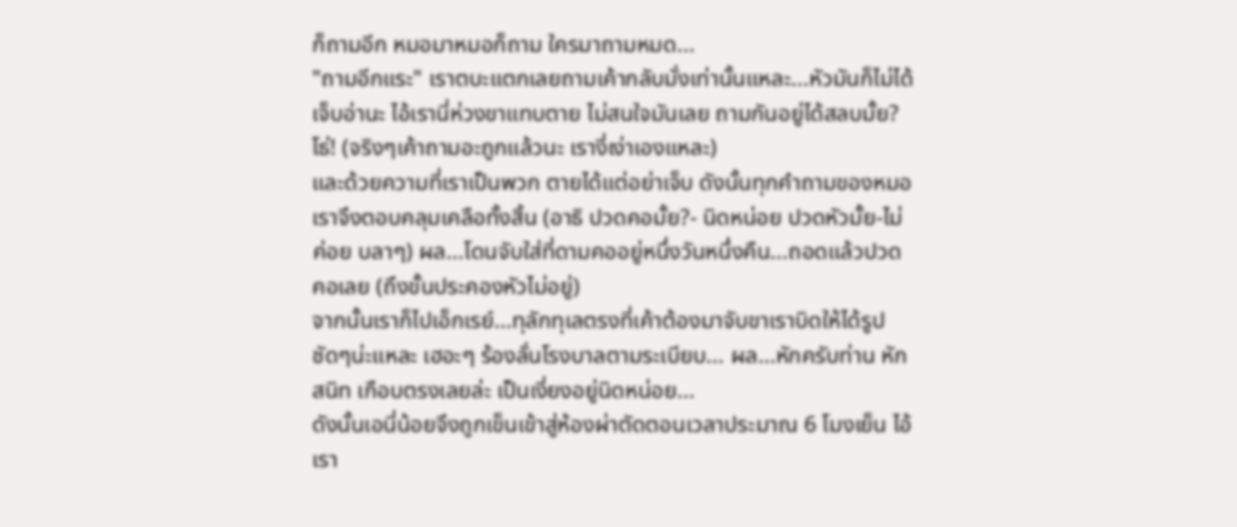ก็ถามอีก หมอมาหมอก็ถาม ใครมาถามหมด...
"ถามอีกแระ" เราตบะแตกเลยถามเค้ากลับมั่งเท่านั้นแหละ...หัวมันก็ไม่ได้เจ็บอ่านะ ไอ้เรานี่ห่วงขาแทบตาย ไม่สนใจมันเลย ถามกันอยู่ได้สลบมั้ย? โธ่! (จริงๆเค้าถามอะถูกแล้วนะ เรางี่เง่าเองแหละ)
และด้วยความที่เราเป็นพวก ตายได้แต่อย่าเจ็บ ดังนั้นทุกคำถามของหมอเราจึงตอบคลุมเคลือทั้งสิ้น (อาธิ ปวดคอมั้ย?- นิดหน่อย ปวดหัวมั้ย-ไม่ค่อย บลาๆ) ผล...โดนจับใส่ที่ดามคออยู่หนึ่งวันหนึ่งคืน...ถอดแล้วปวดคอเลย (ถึงขั้นประคองหัวไม่อยู่)
จากนั้นเราก็ไปเอ็กเรย์...ทุลักทุเลตรงที่เค้าต้องมาจับขาเราบิดให้ได้รูปชัดๆน่ะแหละ เฮอะๆ ร้องลั่นโรงบาลตามระเบียบ... ผล...หักครับท่าน หักสนิท เกือบตรงเลยล่ะ เป็นเงี่ยงอยู่นิดหน่อย...
ดังนั้นเอนี่น้อยจึงถูกเข็นเข้าสู่ห้องผ่าตัดตอนเวลาประมาณ 6 โมงเย็น ไอ้เรา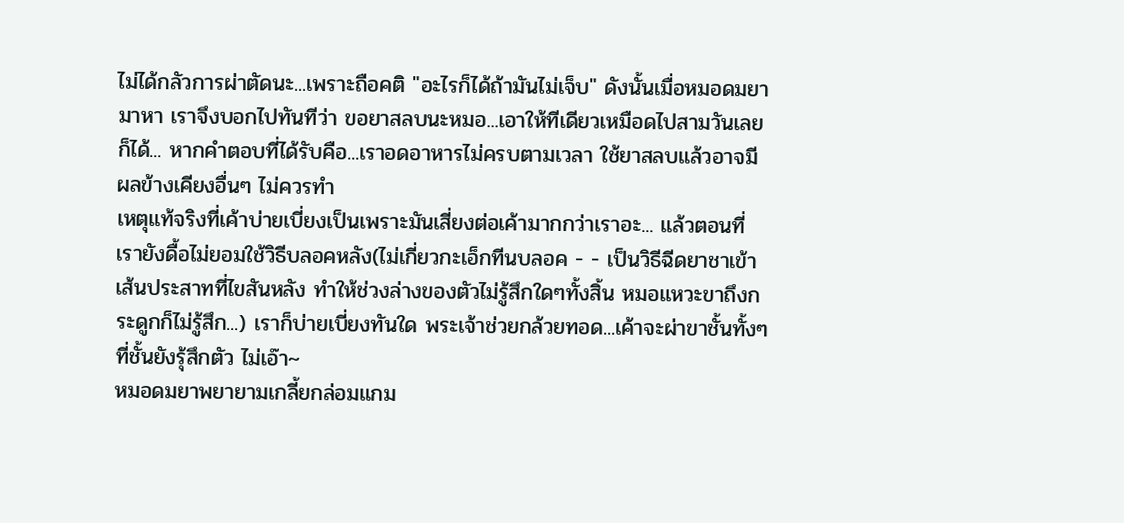ไม่ได้กลัวการผ่าตัดนะ...เพราะถือคติ "อะไรก็ได้ถ้ามันไม่เจ็บ" ดังนั้นเมื่อหมอดมยามาหา เราจึงบอกไปทันทีว่า ขอยาสลบนะหมอ...เอาให้ทีเดียวเหมือดไปสามวันเลยก็ได้... หากคำตอบที่ได้รับคือ...เราอดอาหารไม่ครบตามเวลา ใช้ยาสลบแล้วอาจมีผลข้างเคียงอื่นๆ ไม่ควรทำ
เหตุแท้จริงที่เค้าบ่ายเบี่ยงเป็นเพราะมันเสี่ยงต่อเค้ามากกว่าเราอะ... แล้วตอนที่เรายังดื้อไม่ยอมใช้วิธีบลอคหลัง(ไม่เกี่ยวกะเอ็กทีนบลอค - - เป็นวิธีฉีดยาชาเข้าเส้นประสาทที่ไขสันหลัง ทำให้ช่วงล่างของตัวไม่รู้สึกใดๆทั้งสิ้น หมอแหวะขาถึงกระดูกก็ไม่รู้สึก...) เราก็บ่ายเบี่ยงทันใด พระเจ้าช่วยกล้วยทอด...เค้าจะผ่าขาชั้นทั้งๆที่ชั้นยังรุ้สึกตัว ไม่เอ๊า~
หมอดมยาพยายามเกลี้ยกล่อมแกม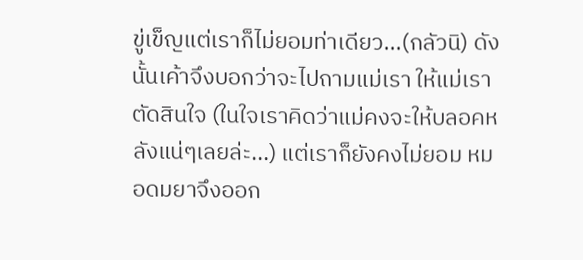ขู่เข็ญแต่เราก็ไม่ยอมท่าเดียว...(กลัวนิ) ดังนั้นเค้าจึงบอกว่าจะไปถามแม่เรา ให้แม่เราตัดสินใจ (ในใจเราคิดว่าแม่คงจะให้บลอคหลังแน่ๆเลยล่ะ...) แต่เราก็ยังคงไม่ยอม หมอดมยาจึงออก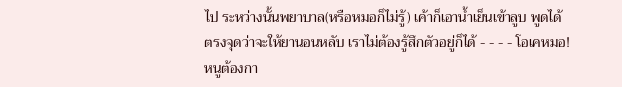ไป ระหว่างนั้นพยาบาล(หรือหมอก็ไม่รู้) เค้าก็เอาน้ำเย็นเข้าลูบ พูดได้ตรงจุดว่าจะให้ยานอนหลับ เราไม่ต้องรู้สึกตัวอยู่ก็ได้ - - - - โอเคหมอ! หนูต้องกา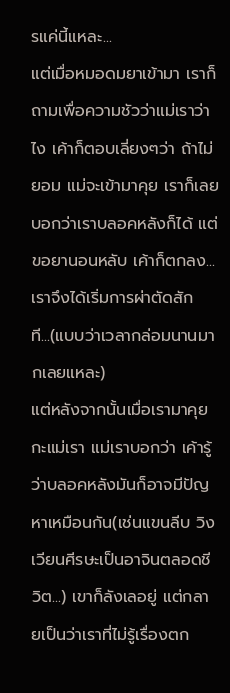รแค่นี้แหละ...
แต่เมื่อหมอดมยาเข้ามา เราก็ถามเพื่อความชัวว่าแม่เราว่าไง เค้าก็ตอบเลี่ยงๆว่า ถ้าไม่ยอม แม่จะเข้ามาคุย เราก็เลยบอกว่าเราบลอคหลังก็ได้ แต่ขอยานอนหลับ เค้าก็ตกลง...เราจึงได้เริ่มการผ่าตัดสักที...(แบบว่าเวลากล่อมนานมากเลยแหละ)
แต่หลังจากนั้นเมื่อเรามาคุยกะแม่เรา แม่เราบอกว่า เค้ารู้ว่าบลอคหลังมันก็อาจมีปัญหาเหมือนกัน(เช่นแขนลีบ วิงเวียนศีรษะเป็นอาจินตลอดชีวิต...) เขาก็ลังเลอยู่ แต่กลายเป็นว่าเราที่ไม่รู้เรื่องตก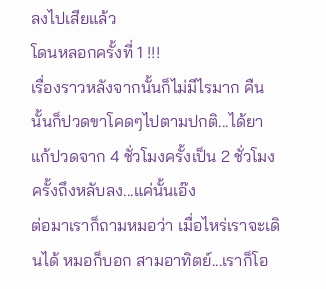ลงไปเสียแล้ว
โดนหลอกครั้งที่ 1 !!!
เรื่องราวหลังจากนั้นก็ไม่มีไรมาก คืนนั้นก็ปวดขาโคดๆไปตามปกติ...ได้ยาแก้ปวดจาก 4 ชั่วโมงครั้งเป็น 2 ชั่วโมงครั้งถึงหลับลง...แค่นั้นเอ๊ง
ต่อมาเราก็ถามหมอว่า เมื่อไหร่เราจะเดินได้ หมอก็บอก สามอาทิตย์...เราก็โอ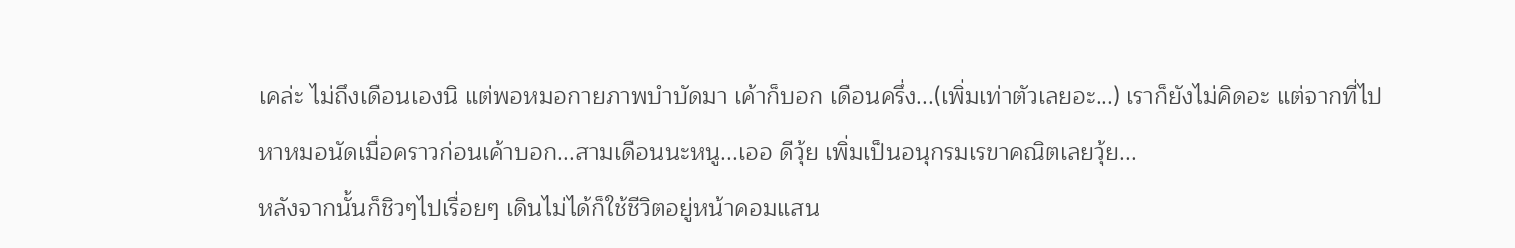เคล่ะ ไม่ถึงเดือนเองนิ แต่พอหมอกายภาพบำบัดมา เค้าก็บอก เดือนครึ่ง...(เพิ่มเท่าตัวเลยอะ...) เราก็ยังไม่คิดอะ แต่จากที่ไปหาหมอนัดเมื่อคราวก่อนเค้าบอก...สามเดือนนะหนู...เออ ดีวุ้ย เพิ่มเป็นอนุกรมเรขาคณิตเลยวุ้ย...
หลังจากนั้นก็ชิวๆไปเรื่อยๆ เดินไม่ได้ก็ใช้ชีวิตอยู่หน้าคอมแสน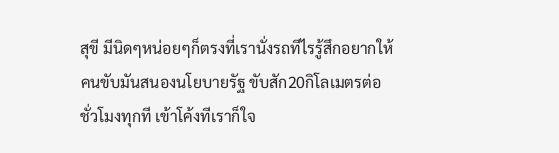สุขี มีนิดๆหน่อยๆก็ตรงที่เรานั่งรถทีไรรู้สึกอยากให้คนขับมันสนองนโยบายรัฐ ขับสัก20กิโลเมตรต่อชั่วโมงทุกที เข้าโค้งทีเราก็ใจ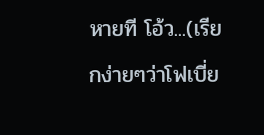หายที โอ้ว...(เรียกง่ายๆว่าโฟเบี่ย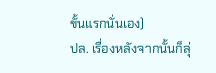ขั้นแรกนั่นเอง)
ปล. เรื่องหลังจากนั้นก็ลุ่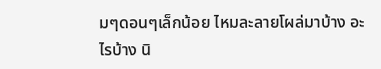มๆดอนๆเล็กน้อย ไหมละลายโผล่มาบ้าง อะไรบ้าง นิ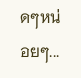ดๆหน่อยๆ...